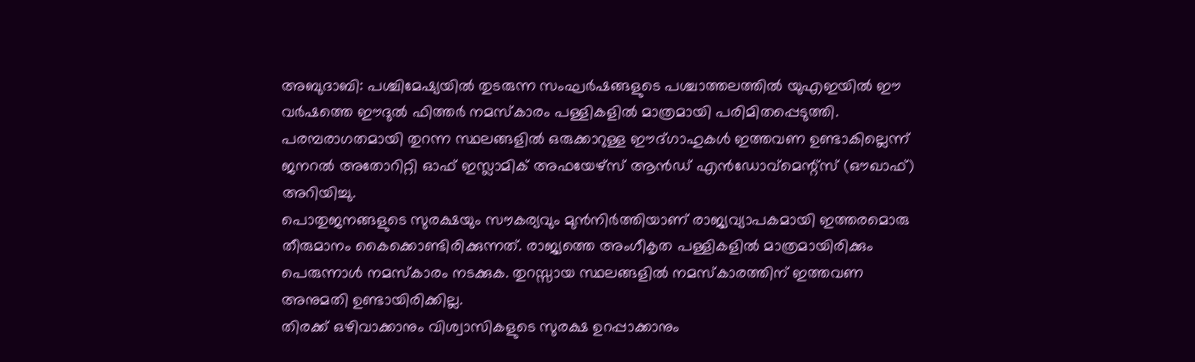അബുദാബി: പശ്ചിമേഷ്യയിൽ തുടരുന്ന സംഘർഷങ്ങളുടെ പശ്ചാത്തലത്തിൽ യുഎഇയിൽ ഈ വർഷത്തെ ഈദുൽ ഫിത്തർ നമസ്കാരം പള്ളികളിൽ മാത്രമായി പരിമിതപ്പെടുത്തി. പരമ്പരാഗതമായി തുറന്ന സ്ഥലങ്ങളിൽ ഒരുക്കാറുള്ള ഈദ്ഗാഹുകൾ ഇത്തവണ ഉണ്ടാകില്ലെന്ന് ജനറൽ അതോറിറ്റി ഓഫ് ഇസ്ലാമിക് അഫയേഴ്സ് ആൻഡ് എൻഡോവ്മെന്റ്സ് (ഔഖാഫ്) അറിയിച്ചു.
പൊതുജനങ്ങളുടെ സുരക്ഷയും സൗകര്യവും മുൻനിർത്തിയാണ് രാജ്യവ്യാപകമായി ഇത്തരമൊരു തീരുമാനം കൈക്കൊണ്ടിരിക്കുന്നത്. രാജ്യത്തെ അംഗീകൃത പള്ളികളിൽ മാത്രമായിരിക്കും പെരുന്നാൾ നമസ്കാരം നടക്കുക. തുറസ്സായ സ്ഥലങ്ങളിൽ നമസ്കാരത്തിന് ഇത്തവണ അനുമതി ഉണ്ടായിരിക്കില്ല.
തിരക്ക് ഒഴിവാക്കാനും വിശ്വാസികളുടെ സുരക്ഷ ഉറപ്പാക്കാനും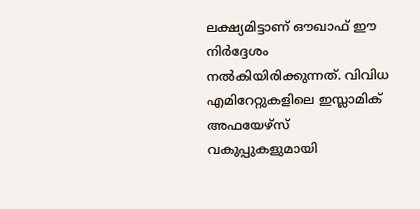ലക്ഷ്യമിട്ടാണ് ഔഖാഫ് ഈ നിർദ്ദേശം നൽകിയിരിക്കുന്നത്. വിവിധ എമിറേറ്റുകളിലെ ഇസ്ലാമിക് അഫയേഴ്സ് വകുപ്പുകളുമായി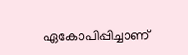ഏകോപിപ്പിച്ചാണ്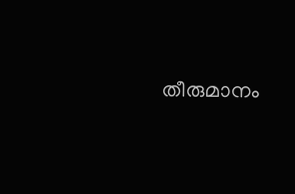തീരുമാനം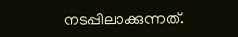നടപ്പിലാക്കുന്നത്.